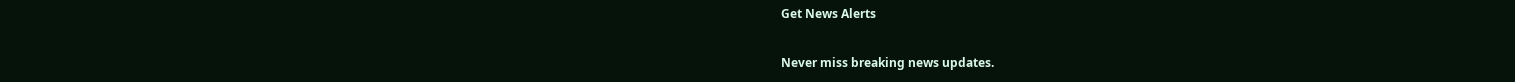Get News Alerts

Never miss breaking news updates.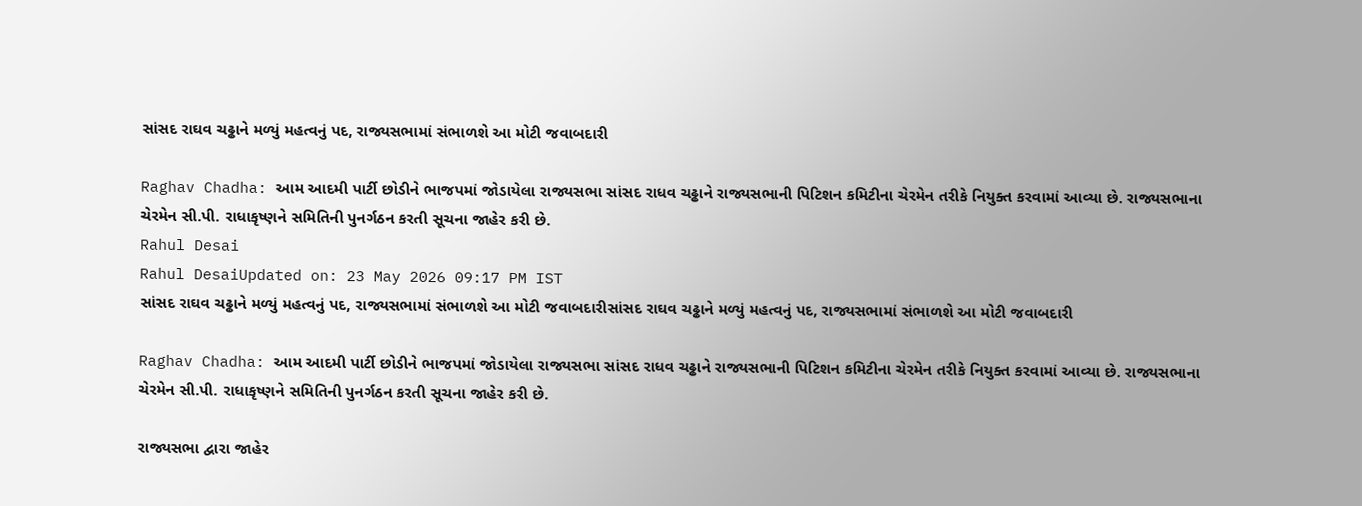સાંસદ રાઘવ ચઢ્ઢાને મળ્યું મહત્વનું પદ, રાજ્યસભામાં સંભાળશે આ મોટી જવાબદારી

Raghav Chadha: આમ આદમી પાર્ટી છોડીને ભાજપમાં જોડાયેલા રાજ્યસભા સાંસદ રાધવ ચઢ્ઢાને રાજ્યસભાની પિટિશન કમિટીના ચેરમેન તરીકે નિયુક્ત કરવામાં આવ્યા છે. રાજ્યસભાના ચેરમેન સી.પી. રાધાકૃષ્ણને સમિતિની પુનર્ગઠન કરતી સૂચના જાહેર કરી છે.
Rahul Desai
Rahul DesaiUpdated on: 23 May 2026 09:17 PM IST
સાંસદ રાઘવ ચઢ્ઢાને મળ્યું મહત્વનું પદ, રાજ્યસભામાં સંભાળશે આ મોટી જવાબદારીસાંસદ રાઘવ ચઢ્ઢાને મળ્યું મહત્વનું પદ, રાજ્યસભામાં સંભાળશે આ મોટી જવાબદારી

Raghav Chadha: આમ આદમી પાર્ટી છોડીને ભાજપમાં જોડાયેલા રાજ્યસભા સાંસદ રાધવ ચઢ્ઢાને રાજ્યસભાની પિટિશન કમિટીના ચેરમેન તરીકે નિયુક્ત કરવામાં આવ્યા છે. રાજ્યસભાના ચેરમેન સી.પી. રાધાકૃષ્ણને સમિતિની પુનર્ગઠન કરતી સૂચના જાહેર કરી છે.

રાજ્યસભા દ્વારા જાહેર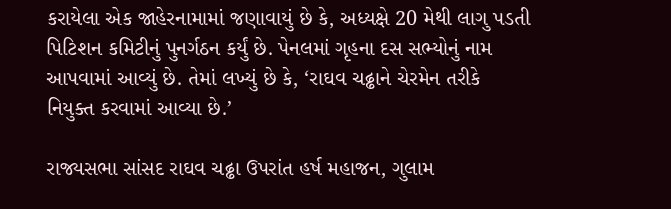કરાયેલા એક જાહેરનામામાં જણાવાયું છે કે, અધ્યક્ષે 20 મેથી લાગુ પડતી પિટિશન કમિટીનું પુનર્ગઠન કર્યું છે. પેનલમાં ગૃહના દસ સભ્યોનું નામ આપવામાં આવ્યું છે. તેમાં લખ્યું છે કે, ‘રાઘવ ચઢ્ઢાને ચેરમેન તરીકે નિયુક્ત કરવામાં આવ્યા છે.’

રાજ્યસભા સાંસદ રાઘવ ચઢ્ઢા ઉપરાંત હર્ષ મહાજન, ગુલામ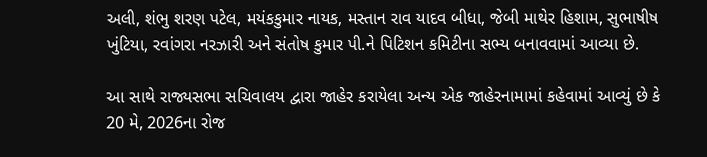અલી, શંભુ શરણ પટેલ, મયંકકુમાર નાયક, મસ્તાન રાવ યાદવ બીધા, જેબી માથેર હિશામ, સુભાષીષ ખુંટિયા, રવાંગરા નરઝારી અને સંતોષ કુમાર પી.ને પિટિશન કમિટીના સભ્ય બનાવવામાં આવ્યા છે.

આ સાથે રાજ્યસભા સચિવાલય દ્વારા જાહેર કરાયેલા અન્ય એક જાહેરનામામાં કહેવામાં આવ્યું છે કે 20 મે, 2026ના રોજ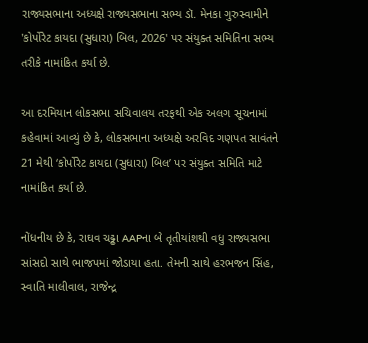રાજ્યસભાના અધ્યક્ષે રાજ્યસભાના સભ્ય ડૉ. મેનકા ગુરુસ્વામીને 'કોર્પોરેટ કાયદા (સુધારા) બિલ, 2026' પર સંયુક્ત સમિતિના સભ્ય તરીકે નામાંકિત કર્યા છે.

આ દરમિયાન લોકસભા સચિવાલય તરફથી એક અલગ સૂચનામાં કહેવામાં આવ્યું છે કે, લોકસભાના અધ્યક્ષે અરવિદ ગણપત સાવંતને 21 મેથી ‘કોર્પોરેટ કાયદા (સુધારા) બિલ’ પર સંયુક્ત સમિતિ માટે નામાંકિત કર્યા છે.

નોંધનીય છે કે, રાઘવ ચઢ્ઢા AAPના બે તૃતીયાંશથી વધુ રાજ્યસભા સાંસદો સાથે ભાજપમાં જોડાયા હતા. તેમની સાથે હરભજન સિંહ, સ્વાતિ માલીવાલ, રાજેન્દ્ર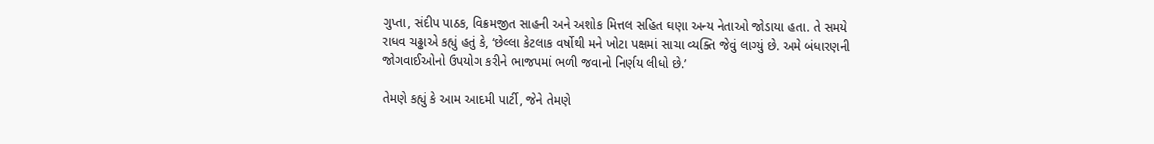ગુપ્તા, સંદીપ પાઠક, વિક્રમજીત સાહની અને અશોક મિત્તલ સહિત ઘણા અન્ય નેતાઓ જોડાયા હતા. તે સમયે રાધવ ચઢ્ઢાએ કહ્યું હતું કે, ‘છેલ્લા કેટલાક વર્ષોથી મને ખોટા પક્ષમાં સાચા વ્યક્તિ જેવું લાગ્યું છે. અમે બંધારણની જોગવાઈઓનો ઉપયોગ કરીને ભાજપમાં ભળી જવાનો નિર્ણય લીધો છે.’

તેમણે કહ્યું કે આમ આદમી પાર્ટી, જેને તેમણે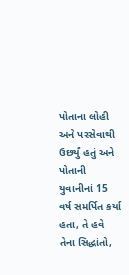પોતાના લોહી અને પરસેવાથી ઉછર્યું હતું અને પોતાની યુવાનીનાં 15 વર્ષ સમર્પિત કર્યા હતા, તે હવે તેના સિદ્ધાંતો,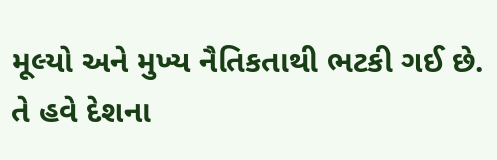મૂલ્યો અને મુખ્ય નૈતિકતાથી ભટકી ગઈ છે. તે હવે દેશના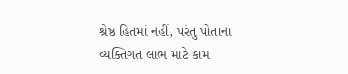શ્રેષ્ઠ હિતમાં નહીં, પરંતુ પોતાના વ્યક્તિગત લાભ માટે કામ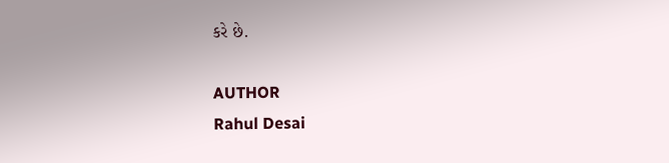કરે છે.

AUTHOR
Rahul Desai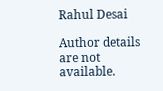Rahul Desai

Author details are not available.